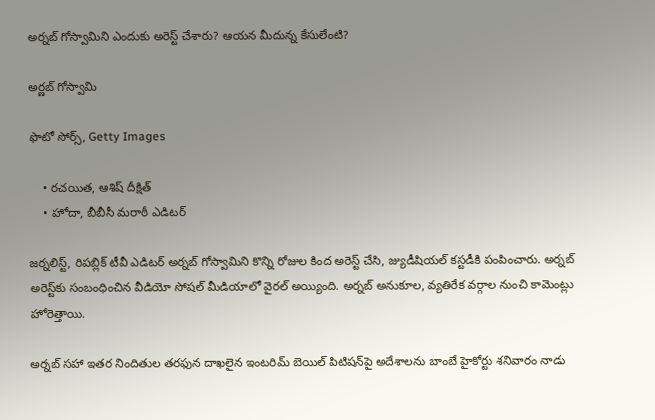అర్నబ్ గోస్వామిని ఎందుకు అరెస్ట్ చేశారు? ఆయన మీదున్న కేసులేంటి?

అర్ణబ్ గోస్వామి

ఫొటో సోర్స్, Getty Images

    • రచయిత, ఆశిష్ దీక్షిత్
    • హోదా, బీబీసీ మరాఠీ ఎడిటర్

జర్నలిస్ట్, రిపబ్లిక్ టీవీ ఎడిటర్ అర్నబ్ గోస్వామిని కొన్ని రోజుల కింద అరెస్ట్ చేసి, జ్యుడీషియల్ కస్టడీకి పంపించారు. అర్నబ్ అరెస్ట్‌కు సంబంధించిన వీడియో సోషల్‌ మీడియాలో వైరల్ అయ్యింది. అర్నబ్ అనుకూల, వ్యతిరేక వర్గాల నుంచి కామెంట్లు హోరెత్తాయి.

అర్నబ్ సహా ఇతర నిందితుల తరఫున దాఖలైన ఇంటరిమ్ బెయిల్ పిటిషన్‌పై అదేశాలను బాంబే హైకోర్టు శనివారం నాడు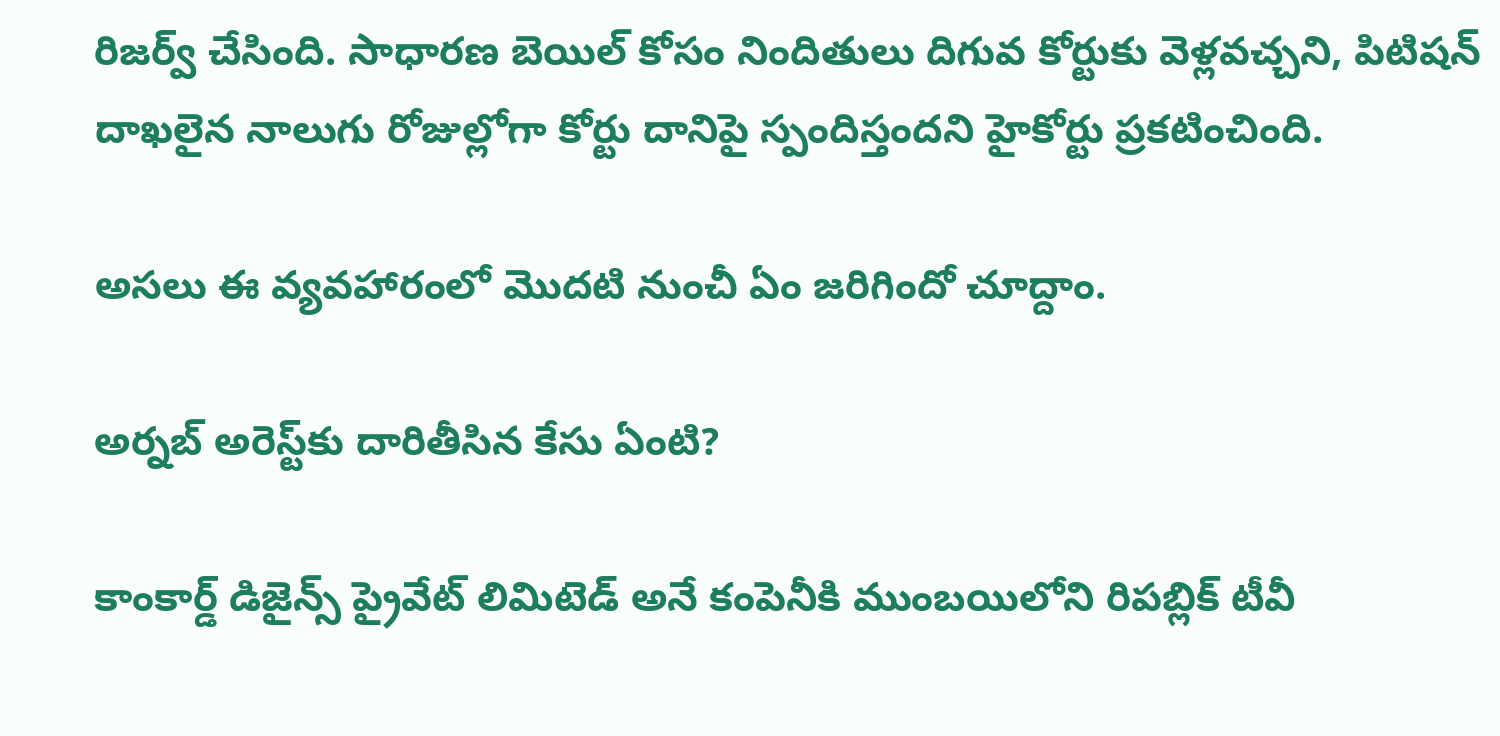రిజర్వ్ చేసింది. సాధారణ బెయిల్ కోసం నిందితులు దిగువ కోర్టుకు వెళ్లవచ్చని, పిటిషన్ దాఖలైన నాలుగు రోజుల్లోగా కోర్టు దానిపై స్పందిస్తందని హైకోర్టు ప్రకటించింది.

అసలు ఈ వ్యవహారంలో మొదటి నుంచీ ఏం జరిగిందో చూద్దాం.

అర్నబ్ అరెస్ట్‌కు దారితీసిన కేసు ఏంటి?

కాంకార్డ్ డిజైన్స్ ప్రైవేట్ లిమిటెడ్ అనే కంపెనీకి ముంబయిలోని రిపబ్లిక్ టీవీ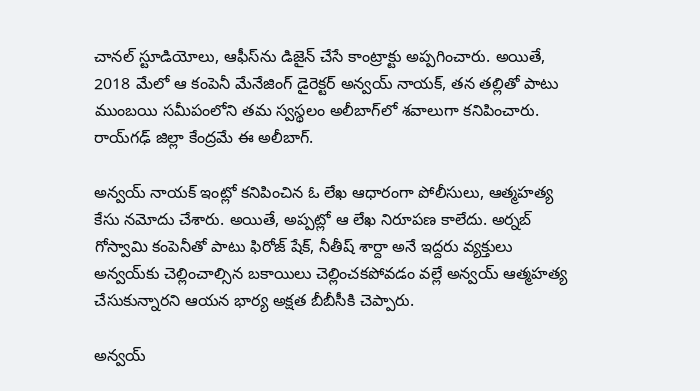చానల్ స్టూడియోలు, ఆఫీస్‌ను డిజైన్ చేసే కాంట్రాక్టు అప్పగించారు. అయితే, 2018 మేలో ఆ కంపెనీ మేనేజింగ్ డైరెక్టర్ అన్వయ్ నాయక్, తన తల్లితో పాటు ముంబయి సమీపంలోని తమ స్వస్థలం అలీబాగ్‌లో శవాలుగా కనిపించారు. రాయ్‌గఢ్‌ జిల్లా కేంద్రమే ఈ అలీబాగ్‌.

అన్వయ్‌ నాయక్ ఇంట్లో కనిపించిన ఓ లేఖ ఆధారంగా పోలీసులు, ఆత్మహత్య కేసు నమోదు చేశారు. అయితే, అప్పట్లో ఆ లేఖ నిరూపణ కాలేదు. అర్నబ్ గోస్వామి కంపెనీతో పాటు ఫిరోజ్ షేక్, నీతీష్ శార్దా అనే ఇద్దరు వ్యక్తులు అన్వయ్‌కు చెల్లించాల్సిన బకాయిలు చెల్లించకపోవడం వల్లే అన్వయ్ ఆత్మహత్య చేసుకున్నారని ఆయన భార్య అక్షత బీబీసీకి చెప్పారు.

అన్వయ్‌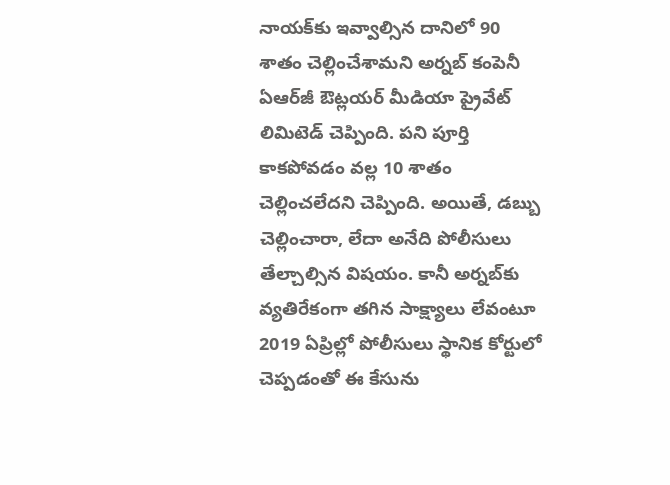నాయక్‌కు ఇవ్వాల్సిన దానిలో 90 శాతం చెల్లించేశామని అర్నబ్ కంపెనీ ఏఆర్‌జీ ఔట్లయర్ మీడియా ప్రైవేట్ లిమిటెడ్ చెప్పింది. పని పూర్తి కాకపోవడం వల్ల 10 శాతం చెల్లించలేదని చెప్పింది. అయితే, డబ్బు చెల్లించారా, లేదా అనేది పోలీసులు తేల్చాల్సిన విషయం. కానీ అర్నబ్‌కు వ్యతిరేకంగా తగిన సాక్ష్యాలు లేవంటూ 2019 ఏప్రిల్లో పోలీసులు స్థానిక కోర్టులో చెప్పడంతో ఈ కేసును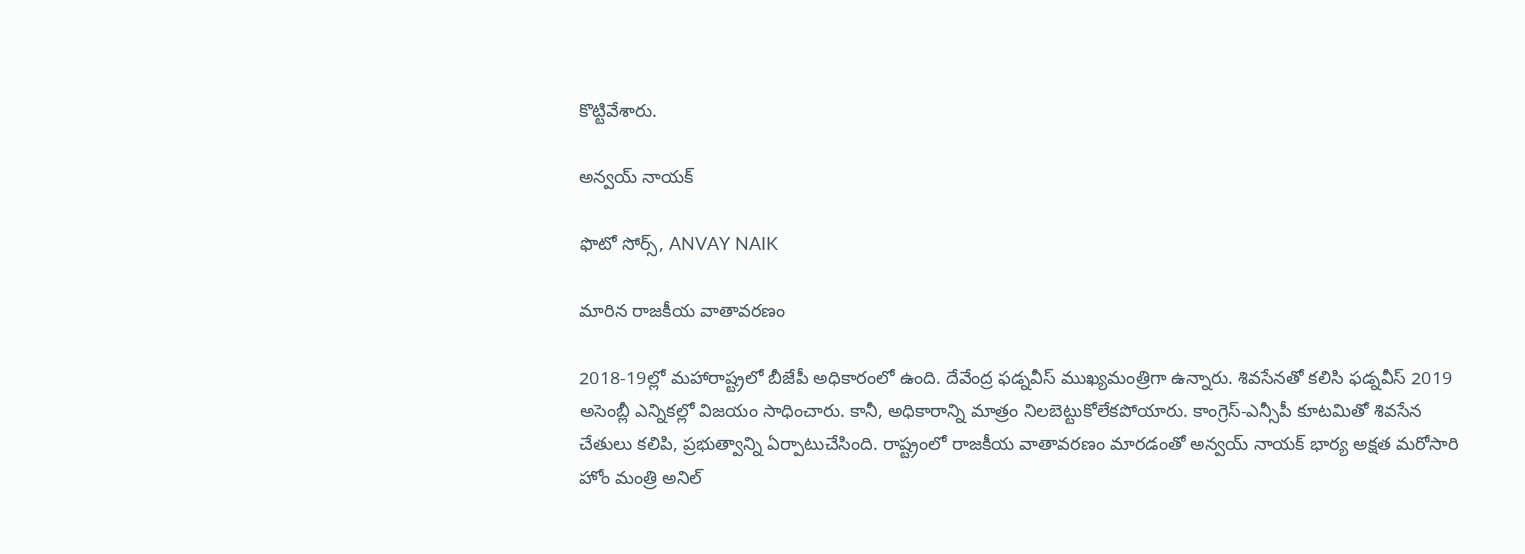కొట్టివేశారు.

అన్వయ్ నాయక్

ఫొటో సోర్స్, ANVAY NAIK

మారిన రాజకీయ వాతావరణం

2018-19ల్లో మహారాష్ట్రలో బీజేపీ అధికారంలో ఉంది. దేవేంద్ర ఫడ్నవీస్ ముఖ్యమంత్రిగా ఉన్నారు. శివసేనతో కలిసి ఫడ్నవీస్ 2019 అసెంబ్లీ ఎన్నికల్లో విజయం సాధించారు. కానీ, అధికారాన్ని మాత్రం నిలబెట్టుకోలేకపోయారు. కాంగ్రెస్-ఎన్సీపీ కూటమితో శివసేన చేతులు కలిపి, ప్రభుత్వాన్ని ఏర్పాటుచేసింది. రాష్ట్రంలో రాజకీయ వాతావరణం మారడంతో అన్వయ్ నాయక్ భార్య అక్షత మరోసారి హోం మంత్రి అనిల్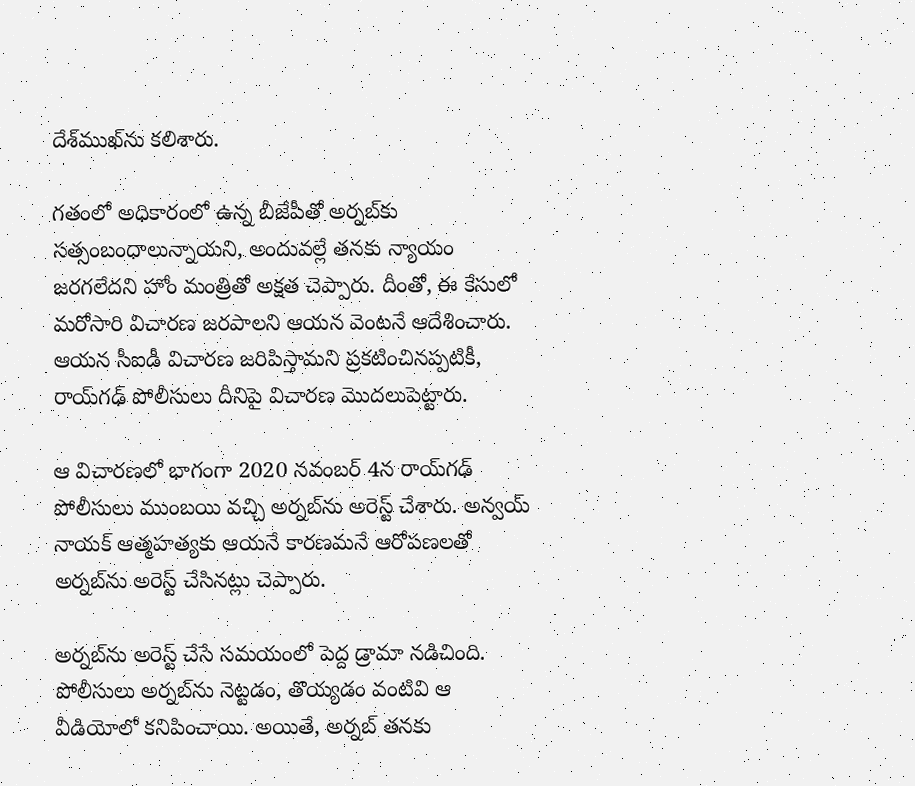దేశ్‌ముఖ్‌ను కలిశారు.

గతంలో అధికారంలో ఉన్న బీజేపీతో అర్నబ్‌కు సత్సంబంధాలున్నాయని, అందువల్లే తనకు న్యాయం జరగలేదని హోం మంత్రితో అక్షత చెప్పారు. దీంతో, ఈ కేసులో మరోసారి విచారణ జరపాలని ఆయన వెంటనే ఆదేశించారు. ఆయన సీఐడీ విచారణ జరిపిస్తామని ప్రకటించినప్పటికీ, రాయ్‌గఢ్‌ పోలీసులు దీనిపై విచారణ మొదలుపెట్టారు.

ఆ విచారణలో భాగంగా 2020 నవంబర్ 4న రాయ్‌గఢ్‌ పోలీసులు ముంబయి వచ్చి అర్నబ్‌ను అరెస్ట్ చేశారు. అన్వయ్‌ నాయక్‌ ఆత్మహత్యకు ఆయనే కారణమనే ఆరోపణలతో అర్నబ్‌ను అరెస్ట్ చేసినట్లు చెప్పారు.

అర్నబ్‌ను అరెస్ట్ చేసే సమయంలో పెద్ద డ్రామా నడిచింది. పోలీసులు అర్నబ్‌ను నెట్టడం, తొయ్యడం వంటివి ఆ వీడియోలో కనిపించాయి. అయితే, అర్నబ్‌ తనకు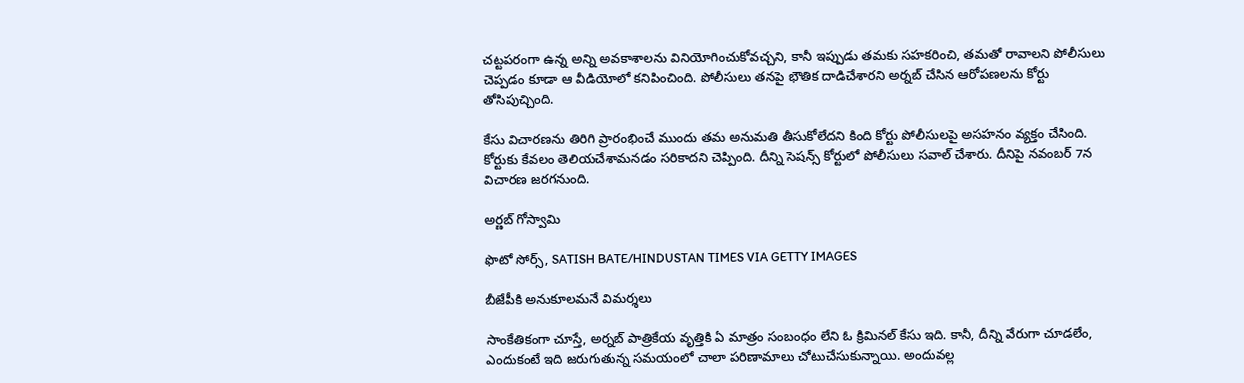చట్టపరంగా ఉన్న అన్ని అవకాశాలను వినియోగించుకోవచ్చని, కానీ ఇప్పుడు తమకు సహకరించి, తమతో రావాలని పోలీసులు చెప్పడం కూడా ఆ వీడియోలో కనిపించింది. పోలీసులు తనపై భౌతిక దాడిచేశారని అర్నబ్‌ చేసిన ఆరోపణలను కోర్టు తోసిపుచ్చింది.

కేసు విచారణను తిరిగి ప్రారంభించే ముందు తమ అనుమతి తీసుకోలేదని కింది కోర్టు పోలీసులపై అసహనం వ్యక్తం చేసింది. కోర్టుకు కేవలం తెలియచేశామనడం సరికాదని చెప్పింది. దీన్ని సెషన్స్‌ కోర్టులో పోలీసులు సవాల్‌ చేశారు. దీనిపై నవంబర్ 7న విచారణ జరగనుంది.

అర్ణబ్ గోస్వామి

ఫొటో సోర్స్, SATISH BATE/HINDUSTAN TIMES VIA GETTY IMAGES

బీజేపీకి అనుకూలమనే విమర్శలు

సాంకేతికంగా చూస్తే, అర్నబ్ పాత్రికేయ వృత్తికి ఏ మాత్రం సంబంధం లేని ఓ క్రిమినల్ కేసు ఇది. కానీ, దీన్ని వేరుగా చూడలేం, ఎందుకంటే ఇది జరుగుతున్న సమయంలో చాలా పరిణామాలు చోటుచేసుకున్నాయి. అందువల్ల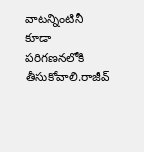వాటన్నింటినీ కూడా పరిగణనలోకి తీసుకోవాలి.రాజీవ్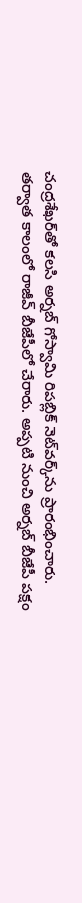చంద్రశేఖర్‌తో కలసి అర్నబ్‌ గోస్వామి రిపబ్లిక్ నెట్‌వర్క్‌ను ప్రారంభించారు. తర్వాత కాలంలో రాజీవ్‌ బీజేపీలో చేరారు. అప్పటి నుంచి అర్నబ్‌ బీజేపీ పక్షం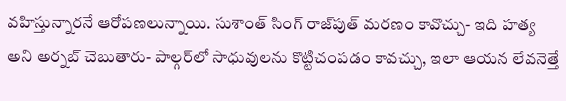వహిస్తున్నారనే ఆరోపణలున్నాయి. సుశాంత్‌ సింగ్ రాజ్‌పుత్ మరణం కావొచ్చు- ఇది హత్య అని అర్నబ్ చెబుతారు- పాల్గర్‌లో సాధువులను కొట్టిచంపడం కావచ్చు, ఇలా ఆయన లేవనెత్తే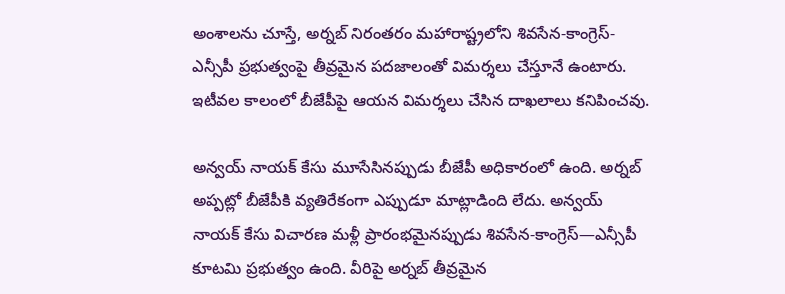అంశాలను చూస్తే, అర్నబ్ నిరంతరం మహారాష్ట్రలోని శివసేన-కాంగ్రెస్-ఎన్సీపీ ప్రభుత్వంపై తీవ్రమైన పదజాలంతో విమర్శలు చేస్తూనే ఉంటారు. ఇటీవల కాలంలో బీజేపీపై ఆయన విమర్శలు చేసిన దాఖలాలు కనిపించవు.

అన్వయ్ నాయక్ కేసు మూసేసినప్పుడు బీజేపీ అధికారంలో ఉంది. అర్నబ్‌ అప్పట్లో బీజేపీకి వ్యతిరేకంగా ఎప్పుడూ మాట్లాడింది లేదు. అన్వయ్ నాయక్ కేసు విచారణ మళ్లీ ప్రారంభమైనప్పుడు శివసేన-కాంగ్రెస్—ఎన్సీపీ కూటమి ప్రభుత్వం ఉంది. వీరిపై అర్నబ్ తీవ్రమైన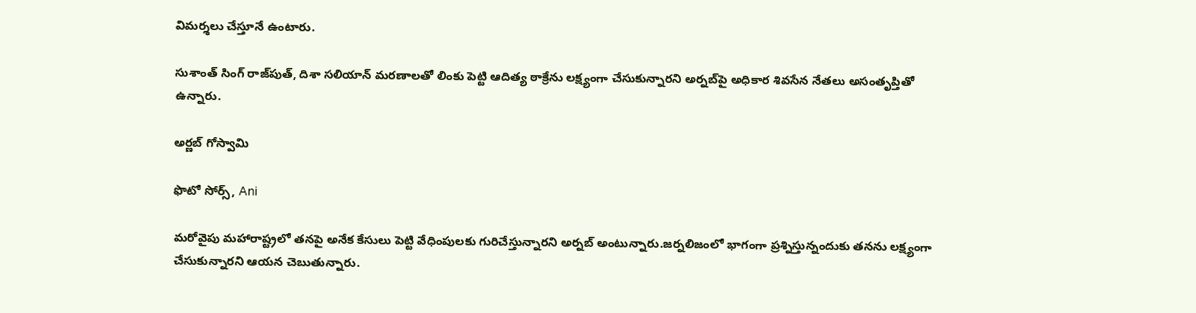విమర్శలు చేస్తూనే ఉంటారు.

సుశాంత్‌ సింగ్ రాజ్‌పుత్, దిశా సలియాన్ మరణాలతో లింకు పెట్టి ఆదిత్య ఠాక్రేను లక్ష్యంగా చేసుకున్నారని అర్నబ్‌పై అధికార శివసేన నేతలు అసంతృప్తితో ఉన్నారు.

అర్ణబ్ గోస్వామి

ఫొటో సోర్స్, Ani

మరోవైపు మహారాష్ట్రలో తనపై అనేక కేసులు పెట్టి వేధింపులకు గురిచేస్తున్నారని అర్నబ్ అంటున్నారు.జర్నలిజంలో భాగంగా ప్రశ్నిస్తున్నందుకు తనను లక్ష్యంగా చేసుకున్నారని ఆయన చెబుతున్నారు.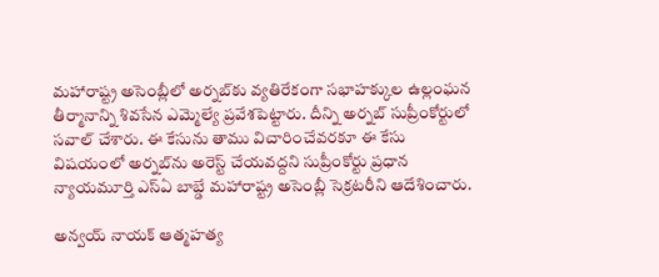మహారాష్ట్ర అసెంబ్లీలో అర్నబ్‌కు వ్యతిరేకంగా సభాహక్కుల ఉల్లంఘన తీర్మానాన్ని శివసేన ఎమ్మెల్యే ప్రవేశపెట్టారు. దీన్ని అర్నబ్‌ సుప్రీంకోర్టులో సవాల్ చేశారు. ఈ కేసును తాము విచారించేవరకూ ఈ కేసు విషయంలో అర్నబ్‌ను అరెస్ట్‌ చేయవద్దని సుప్రీంకోర్టు ప్రధాన న్యాయమూర్తి ఎస్‌ఏ బాబ్డే మహారాష్ట్ర అసెంబ్లీ సెక్రటరీని ఆదేశించారు.

అన్వయ్ నాయక్ ఆత్మహత్య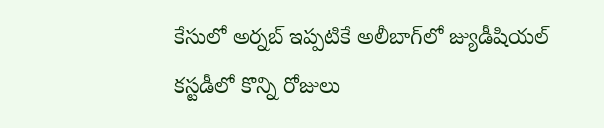కేసులో అర్నబ్‌ ఇప్పటికే అలీబాగ్‌లో జ్యుడీషియల్ కస్టడీలో కొన్ని రోజులు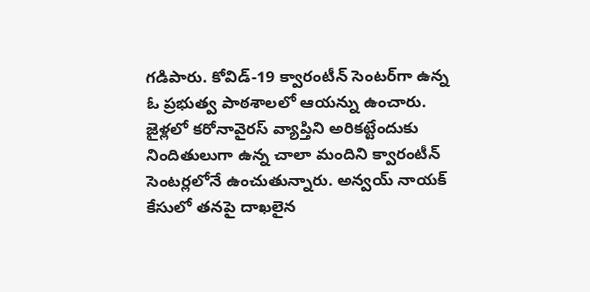గడిపారు. కోవిడ్-19 క్వారంటీన్ సెంటర్‌గా ఉన్న ఓ ప్రభుత్వ పాఠశాలలో ఆయన్ను ఉంచారు. జైళ్లలో కరోనావైరస్ వ్యాప్తిని అరికట్టేందుకు నిందితులుగా ఉన్న చాలా మందిని క్వారంటీన్ సెంటర్లలోనే ఉంచుతున్నారు. అన్వయ్ నాయక్ కేసులో తనపై దాఖలైన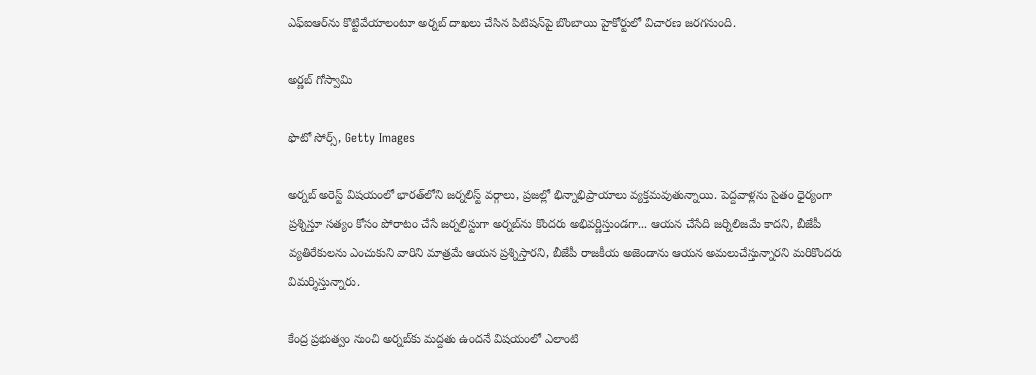ఎఫ్‌ఐఆర్‌ను కొట్టివేయాలంటూ అర్నబ్‌ దాఖలు చేసిన పిటిషన్‌పై బొంబాయి హైకోర్టులో విచారణ జరగనుంది.

అర్ణబ్ గోస్వామి

ఫొటో సోర్స్, Getty Images

అర్నబ్‌ అరెస్ట్ విషయంలో భారత్‌లోని జర్నలిస్ట్ వర్గాలు, ప్రజల్లో భిన్నాభిప్రాయాలు వ్యక్తమవుతున్నాయి. పెద్దవాళ్లను సైతం ధైర్యంగా ప్రశ్నిస్తూ సత్యం కోసం పోరాటం చేసే జర్నలిస్టుగా అర్నబ్‌ను కొందరు అభివర్ణిస్తుండగా... ఆయన చేసేది జర్నిలిజమే కాదని, బీజేపీ వ్యతిరేకులను ఎంచుకుని వారిని మాత్రమే ఆయన ప్రశ్నిస్తారని, బీజేపీ రాజకీయ అజెండాను ఆయన అమలుచేస్తున్నారని మరికొందరు విమర్శిస్తున్నారు.

కేంద్ర ప్రభుత్వం నుంచి అర్నబ్‌కు మద్దతు ఉందనే విషయంలో ఎలాంటి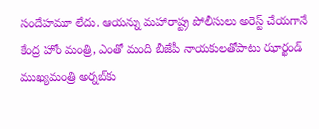సందేహమూ లేదు. ఆయన్ను మహారాష్ట్ర పోలీసులు అరెస్ట్ చేయగానే కేంద్ర హోం మంత్రి, ఎంతో మంది బీజేపీ నాయకులతోపాటు ఝార్ఖండ్ ముఖ్యమంత్రి అర్నబ్‌కు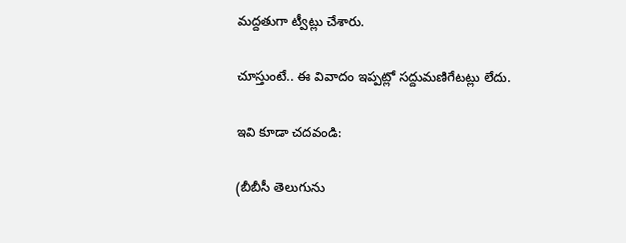మద్దతుగా ట్వీట్లు చేశారు.

చూస్తుంటే.. ఈ వివాదం ఇప్పట్లో సద్దుమణిగేటట్లు లేదు.

ఇవి కూడా చదవండి:

(బీబీసీ తెలుగును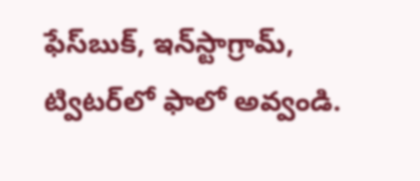ఫేస్‌బుక్, ఇన్‌స్టాగ్రామ్‌, ట్విటర్‌లో ఫాలో అవ్వండి.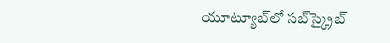యూట్యూబ్‌లో సబ్‌స్క్రైబ్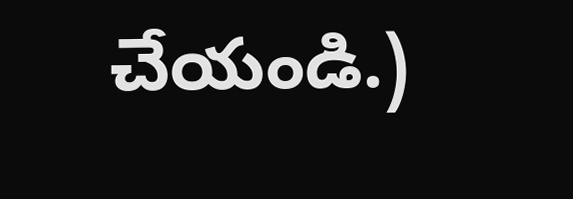చేయండి.)